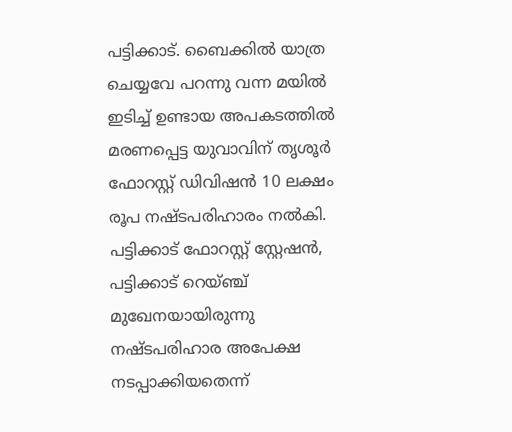പട്ടിക്കാട്. ബൈക്കിൽ യാത്ര ചെയ്യവേ പറന്നു വന്ന മയിൽ ഇടിച്ച് ഉണ്ടായ അപകടത്തിൽ മരണപ്പെട്ട യുവാവിന് തൃശൂർ ഫോറസ്റ്റ് ഡിവിഷൻ 10 ലക്ഷം രൂപ നഷ്ടപരിഹാരം നൽകി. പട്ടിക്കാട് ഫോറസ്റ്റ് സ്റ്റേഷൻ, പട്ടിക്കാട് റെയ്ഞ്ച് മുഖേനയായിരുന്നു നഷ്ടപരിഹാര അപേക്ഷ നടപ്പാക്കിയതെന്ന്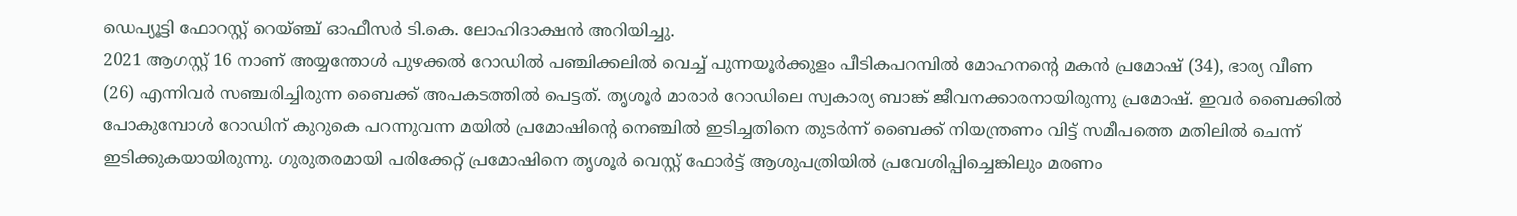ഡെപ്യൂട്ടി ഫോറസ്റ്റ് റെയ്ഞ്ച് ഓഫീസർ ടി.കെ. ലോഹിദാക്ഷൻ അറിയിച്ചു.
2021 ആഗസ്റ്റ് 16 നാണ് അയ്യന്തോൾ പുഴക്കൽ റോഡിൽ പഞ്ചിക്കലിൽ വെച്ച് പുന്നയൂർക്കുളം പീടികപറമ്പിൽ മോഹനന്റെ മകൻ പ്രമോഷ് (34), ഭാര്യ വീണ (26) എന്നിവർ സഞ്ചരിച്ചിരുന്ന ബൈക്ക് അപകടത്തിൽ പെട്ടത്. തൃശൂർ മാരാർ റോഡിലെ സ്വകാര്യ ബാങ്ക് ജീവനക്കാരനായിരുന്നു പ്രമോഷ്. ഇവർ ബൈക്കിൽ പോകുമ്പോൾ റോഡിന് കുറുകെ പറന്നുവന്ന മയിൽ പ്രമോഷിന്റെ നെഞ്ചിൽ ഇടിച്ചതിനെ തുടർന്ന് ബൈക്ക് നിയന്ത്രണം വിട്ട് സമീപത്തെ മതിലിൽ ചെന്ന് ഇടിക്കുകയായിരുന്നു. ഗുരുതരമായി പരിക്കേറ്റ് പ്രമോഷിനെ തൃശൂർ വെസ്റ്റ് ഫോർട്ട് ആശുപത്രിയിൽ പ്രവേശിപ്പിച്ചെങ്കിലും മരണം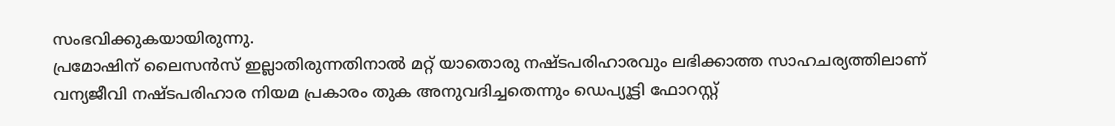സംഭവിക്കുകയായിരുന്നു.
പ്രമോഷിന് ലൈസൻസ് ഇല്ലാതിരുന്നതിനാൽ മറ്റ് യാതൊരു നഷ്ടപരിഹാരവും ലഭിക്കാത്ത സാഹചര്യത്തിലാണ് വന്യജീവി നഷ്ടപരിഹാര നിയമ പ്രകാരം തുക അനുവദിച്ചതെന്നും ഡെപ്യൂട്ടി ഫോറസ്റ്റ്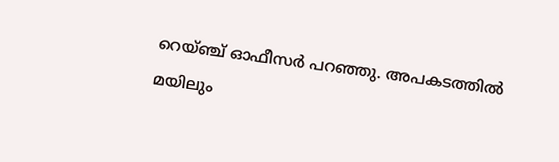റെയ്ഞ്ച് ഓഫീസർ പറഞ്ഞു. അപകടത്തിൽ മയിലും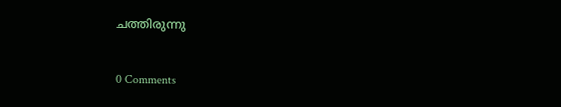ചത്തിരുന്നു


0 Comments